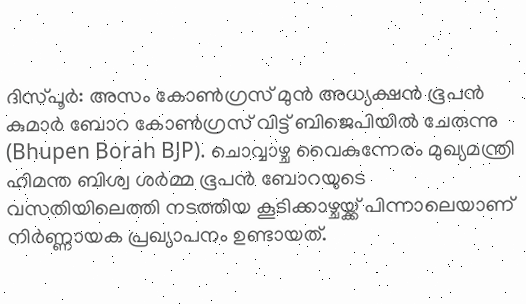ദിസ്പൂർ: അസം കോൺഗ്രസ് മുൻ അധ്യക്ഷൻ ഭൂപൻ കുമാർ ബോറ കോൺഗ്രസ് വിട്ട് ബിജെപിയിൽ ചേരുന്നു (Bhupen Borah BJP). ചൊവ്വാഴ്ച വൈകുന്നേരം മുഖ്യമന്ത്രി ഹിമന്ത ബിശ്വ ശർമ്മ ഭൂപൻ ബോറയുടെ വസതിയിലെത്തി നടത്തിയ കൂടിക്കാഴ്ചയ്ക്ക് പിന്നാലെയാണ് നിർണ്ണായക പ്രഖ്യാപനം ഉണ്ടായത്.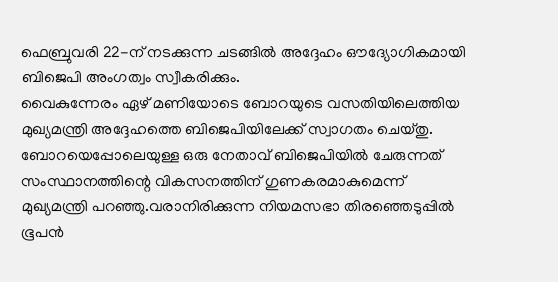ഫെബ്രുവരി 22-ന് നടക്കുന്ന ചടങ്ങിൽ അദ്ദേഹം ഔദ്യോഗികമായി ബിജെപി അംഗത്വം സ്വീകരിക്കും.
വൈകുന്നേരം ഏഴ് മണിയോടെ ബോറയുടെ വസതിയിലെത്തിയ മുഖ്യമന്ത്രി അദ്ദേഹത്തെ ബിജെപിയിലേക്ക് സ്വാഗതം ചെയ്തു. ബോറയെപ്പോലെയുള്ള ഒരു നേതാവ് ബിജെപിയിൽ ചേരുന്നത് സംസ്ഥാനത്തിന്റെ വികസനത്തിന് ഗുണകരമാകുമെന്ന് മുഖ്യമന്ത്രി പറഞ്ഞു.വരാനിരിക്കുന്ന നിയമസഭാ തിരഞ്ഞെടുപ്പിൽ ഭൂപൻ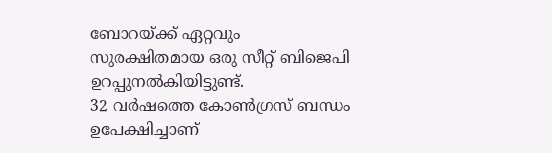ബോറയ്ക്ക് ഏറ്റവും സുരക്ഷിതമായ ഒരു സീറ്റ് ബിജെപി ഉറപ്പുനൽകിയിട്ടുണ്ട്.
32 വർഷത്തെ കോൺഗ്രസ് ബന്ധം ഉപേക്ഷിച്ചാണ്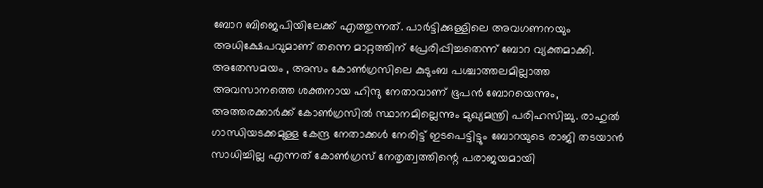ബോറ ബിജെപിയിലേക്ക് എത്തുന്നത്. പാർട്ടിക്കുള്ളിലെ അവഗണനയും അധിക്ഷേപവുമാണ് തന്നെ മാറ്റത്തിന് പ്രേരിപ്പിച്ചതെന്ന് ബോറ വ്യക്തമാക്കി.
അതേസമയം , അസം കോൺഗ്രസിലെ കുടുംബ പശ്ചാത്തലമില്ലാത്ത അവസാനത്തെ ശക്തനായ ഹിന്ദു നേതാവാണ് ഭൂപൻ ബോറയെന്നും, അത്തരക്കാർക്ക് കോൺഗ്രസിൽ സ്ഥാനമില്ലെന്നും മുഖ്യമന്ത്രി പരിഹസിച്ചു. രാഹുൽ ഗാന്ധിയടക്കമുള്ള കേന്ദ്ര നേതാക്കൾ നേരിട്ട് ഇടപെട്ടിട്ടും ബോറയുടെ രാജി തടയാൻ സാധിച്ചില്ല എന്നത് കോൺഗ്രസ് നേതൃത്വത്തിന്റെ പരാജയമായി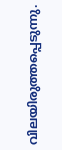വിലയിരുത്തപ്പെടുന്നു.